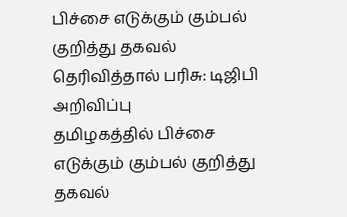பிச்சை எடுக்கும் கும்பல் குறித்து தகவல் தெரிவித்தால் பரிசு: டிஜிபி அறிவிப்பு
தமிழகத்தில் பிச்சை எடுக்கும் கும்பல் குறித்து தகவல்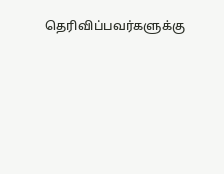தெரிவிப்பவர்களுக்கு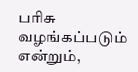பரிசு வழங்கப்படும் என்றும்,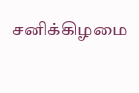சனிக்கிழமை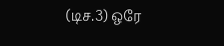(டிச.3) ஒரே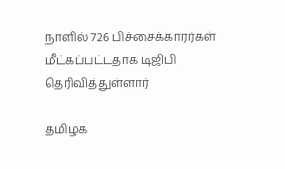நாளில் 726 பிச்சைக்காரர்கள் மீட்கப்பட்டதாக டிஜிபி தெரிவித்துள்ளார்

தமிழக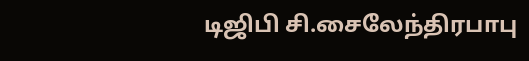டிஜிபி சி.சைலேந்திரபாபு